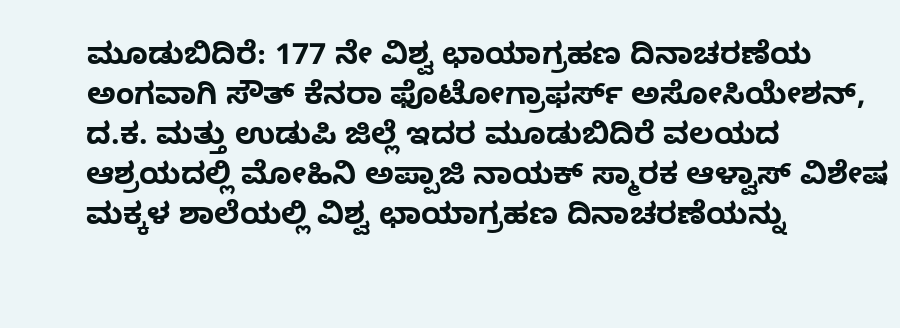ಮೂಡುಬಿದಿರೆ: 177 ನೇ ವಿಶ್ವ ಛಾಯಾಗ್ರಹಣ ದಿನಾಚರಣೆಯ ಅಂಗವಾಗಿ ಸೌತ್ ಕೆನರಾ ಫೊಟೋಗ್ರಾಫರ್ಸ್ ಅಸೋಸಿಯೇಶನ್, ದ.ಕ. ಮತ್ತು ಉಡುಪಿ ಜಿಲ್ಲೆ ಇದರ ಮೂಡುಬಿದಿರೆ ವಲಯದ ಆಶ್ರಯದಲ್ಲಿ ಮೋಹಿನಿ ಅಪ್ಪಾಜಿ ನಾಯಕ್ ಸ್ಮಾರಕ ಆಳ್ವಾಸ್ ವಿಶೇಷ ಮಕ್ಕಳ ಶಾಲೆಯಲ್ಲಿ ವಿಶ್ವ ಛಾಯಾಗ್ರಹಣ ದಿನಾಚರಣೆಯನ್ನು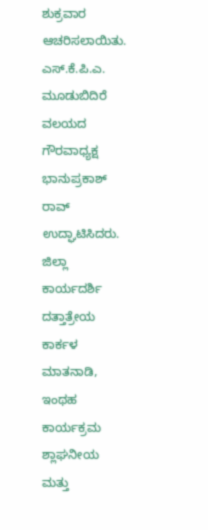ಶುಕ್ರವಾರ ಆಚರಿಸಲಾಯಿತು.
ಎಸ್.ಕೆ.ಪಿ.ಎ. ಮೂಡುಬಿದಿರೆ ವಲಯದ ಗೌರವಾಧ್ಯಕ್ಷ ಭಾನುಪ್ರಕಾಶ್ ರಾವ್ ಉದ್ಘಾಟಿಸಿದರು. ಜಿಲ್ಲಾ ಕಾರ್ಯದರ್ಶಿ ದತ್ತಾತ್ರೇಯ ಕಾರ್ಕಳ ಮಾತನಾಡಿ, ಇಂಥಹ ಕಾರ್ಯಕ್ರಮ ಶ್ಲಾಘನೀಯ ಮತ್ತು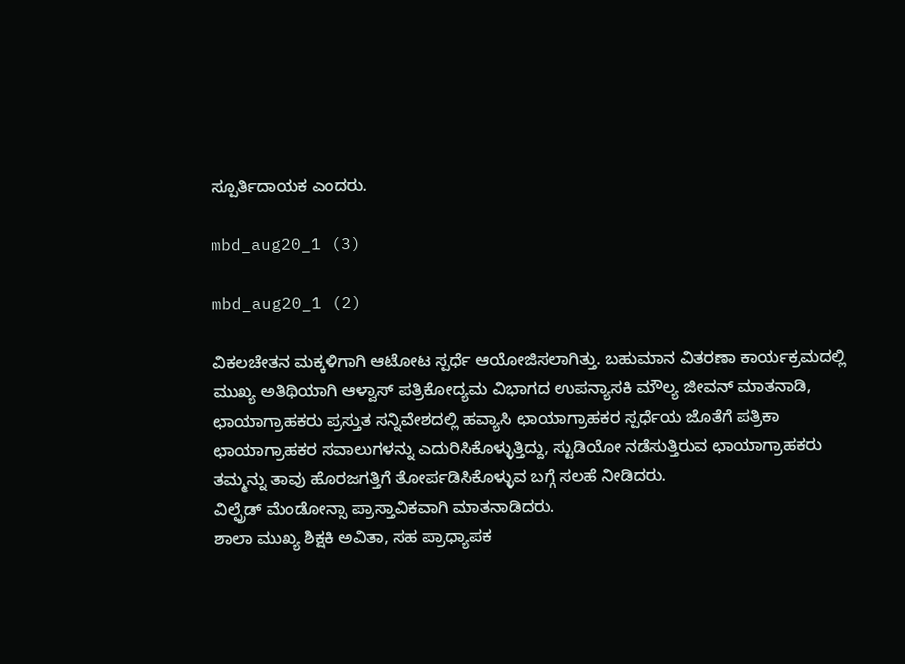ಸ್ಪೂರ್ತಿದಾಯಕ ಎಂದರು.

mbd_aug20_1 (3)

mbd_aug20_1 (2)

ವಿಕಲಚೇತನ ಮಕ್ಕಳಿಗಾಗಿ ಆಟೋಟ ಸ್ಪರ್ಧೆ ಆಯೋಜಿಸಲಾಗಿತ್ತು. ಬಹುಮಾನ ವಿತರಣಾ ಕಾರ್ಯಕ್ರಮದಲ್ಲಿ ಮುಖ್ಯ ಅತಿಥಿಯಾಗಿ ಆಳ್ವಾಸ್ ಪತ್ರಿಕೋದ್ಯಮ ವಿಭಾಗದ ಉಪನ್ಯಾಸಕಿ ಮೌಲ್ಯ ಜೀವನ್ ಮಾತನಾಡಿ, ಛಾಯಾಗ್ರಾಹಕರು ಪ್ರಸ್ತುತ ಸನ್ನಿವೇಶದಲ್ಲಿ ಹವ್ಯಾಸಿ ಛಾಯಾಗ್ರಾಹಕರ ಸ್ಪರ್ಧೆಯ ಜೊತೆಗೆ ಪತ್ರಿಕಾ ಛಾಯಾಗ್ರಾಹಕರ ಸವಾಲುಗಳನ್ನು ಎದುರಿಸಿಕೊಳ್ಳುತ್ತಿದ್ದು, ಸ್ಟುಡಿಯೋ ನಡೆಸುತ್ತಿರುವ ಛಾಯಾಗ್ರಾಹಕರು ತಮ್ಮನ್ನು ತಾವು ಹೊರಜಗತ್ತಿಗೆ ತೋರ್ಪಡಿಸಿಕೊಳ್ಳುವ ಬಗ್ಗೆ ಸಲಹೆ ನೀಡಿದರು.
ವಿಲ್ಫ್ರೆಡ್ ಮೆಂಡೋನ್ಸಾ ಪ್ರಾಸ್ತಾವಿಕವಾಗಿ ಮಾತನಾಡಿದರು.
ಶಾಲಾ ಮುಖ್ಯ ಶಿಕ್ಷಕಿ ಅವಿತಾ, ಸಹ ಪ್ರಾಧ್ಯಾಪಕ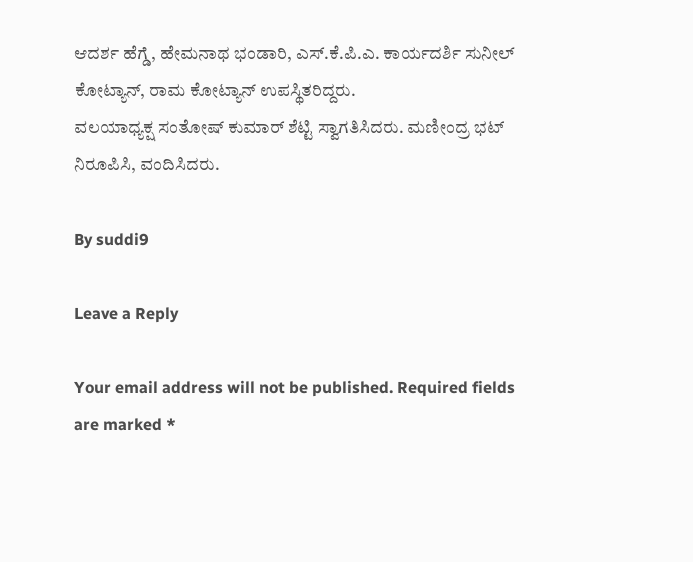ಆದರ್ಶ ಹೆಗ್ಡೆ, ಹೇಮನಾಥ ಭಂಡಾರಿ, ಎಸ್.ಕೆ.ಪಿ.ಎ. ಕಾರ್ಯದರ್ಶಿ ಸುನೀಲ್ ಕೋಟ್ಯಾನ್, ರಾಮ ಕೋಟ್ಯಾನ್ ಉಪಸ್ಥಿತರಿದ್ದರು.
ವಲಯಾಧ್ಯಕ್ಷ ಸಂತೋಷ್ ಕುಮಾರ್ ಶೆಟ್ಟಿ ಸ್ವಾಗತಿಸಿದರು. ಮಣೀಂದ್ರ ಭಟ್ ನಿರೂಪಿಸಿ, ವಂದಿಸಿದರು.

By suddi9

Leave a Reply

Your email address will not be published. Required fields are marked *